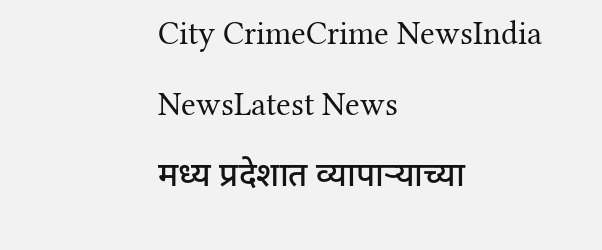City CrimeCrime NewsIndia NewsLatest News
मध्य प्रदेशात व्यापाऱ्याच्या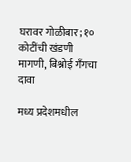घरावर गोळीबार; १० कोटींची खंडणी मागणी, बिश्नोई गँगचा दावा

मध्य प्रदेशमधील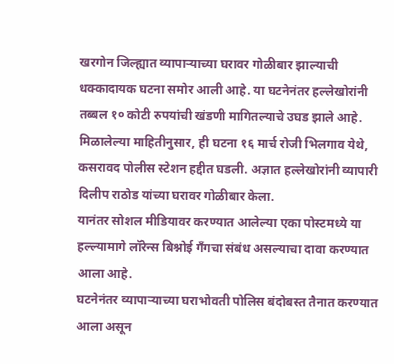खरगोन जिल्ह्यात व्यापाऱ्याच्या घरावर गोळीबार झाल्याची धक्कादायक घटना समोर आली आहे. या घटनेनंतर हल्लेखोरांनी तब्बल १० कोटी रुपयांची खंडणी मागितल्याचे उघड झाले आहे.
मिळालेल्या माहितीनुसार, ही घटना १६ मार्च रोजी भिलगाव येथे, कसरावद पोलीस स्टेशन हद्दीत घडली. अज्ञात हल्लेखोरांनी व्यापारी दिलीप राठोड यांच्या घरावर गोळीबार केला.
यानंतर सोशल मीडियावर करण्यात आलेल्या एका पोस्टमध्ये या हल्ल्यामागे लॉरेन्स बिश्नोई गँगचा संबंध असल्याचा दावा करण्यात आला आहे.
घटनेनंतर व्यापाऱ्याच्या घराभोवती पोलिस बंदोबस्त तैनात करण्यात आला असून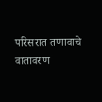परिसरात तणावाचे वातावरण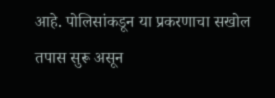आहे. पोलिसांकडून या प्रकरणाचा सखोल तपास सुरू असून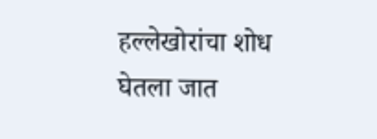हल्लेखोरांचा शोध घेतला जात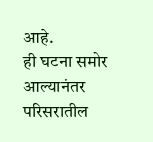आहे.
ही घटना समोर आल्यानंतर परिसरातील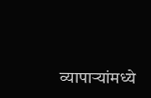व्यापाऱ्यांमध्ये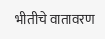भीतीचे वातावरण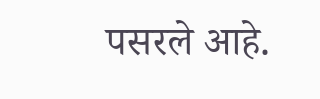पसरले आहे.